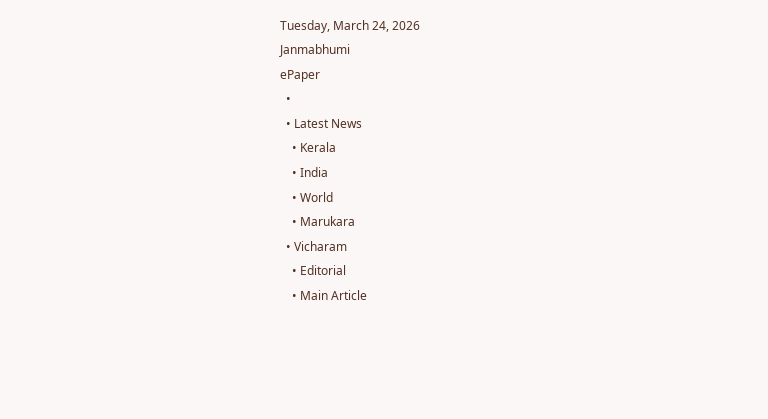Tuesday, March 24, 2026
Janmabhumi
ePaper
  •
  • Latest News
    • Kerala
    • India
    • World
    • Marukara
  • Vicharam
    • Editorial
    • Main Article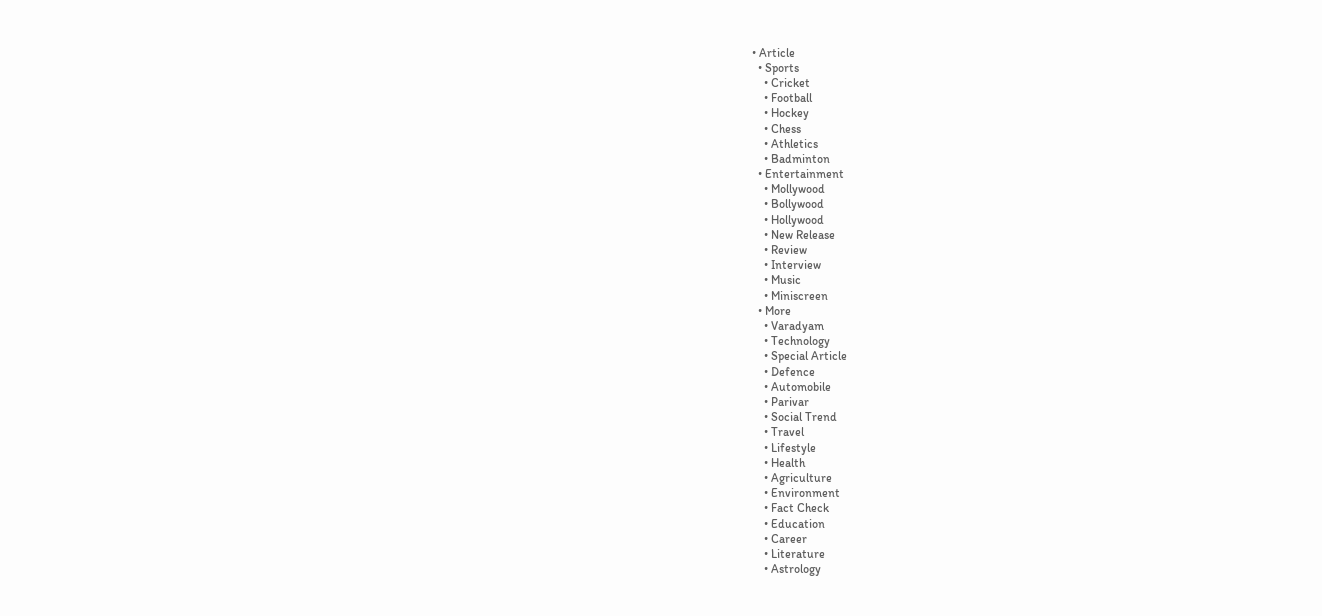• Article
  • Sports
    • Cricket
    • Football
    • Hockey
    • Chess
    • Athletics
    • Badminton
  • Entertainment
    • Mollywood
    • Bollywood
    • Hollywood
    • New Release
    • Review
    • Interview
    • Music
    • Miniscreen
  • More
    • Varadyam
    • Technology
    • Special Article
    • Defence
    • Automobile
    • Parivar
    • Social Trend
    • Travel
    • Lifestyle
    • Health
    • Agriculture
    • Environment
    • Fact Check
    • Education
    • Career
    • Literature
    • Astrology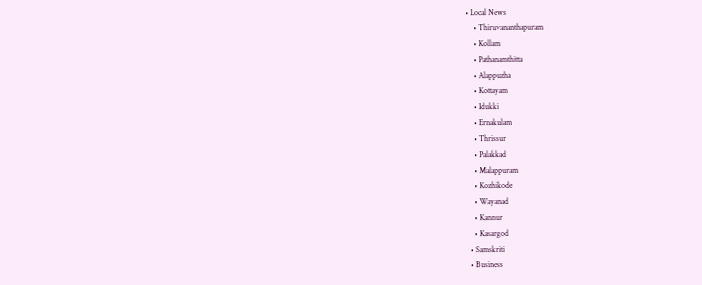• Local News
    • Thiruvananthapuram
    • Kollam
    • Pathanamthitta
    • Alappuzha
    • Kottayam
    • Idukki
    • Ernakulam
    • Thrissur
    • Palakkad
    • Malappuram
    • Kozhikode
    • Wayanad
    • Kannur
    • Kasargod
  • Samskriti
  • Business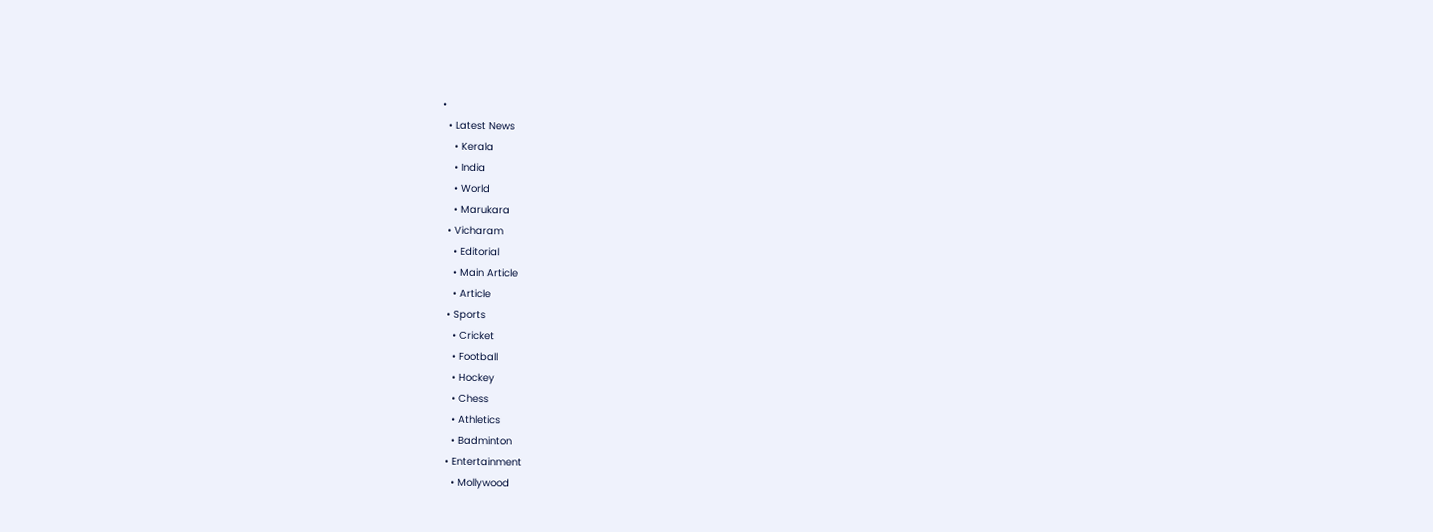•
  • Latest News
    • Kerala
    • India
    • World
    • Marukara
  • Vicharam
    • Editorial
    • Main Article
    • Article
  • Sports
    • Cricket
    • Football
    • Hockey
    • Chess
    • Athletics
    • Badminton
  • Entertainment
    • Mollywood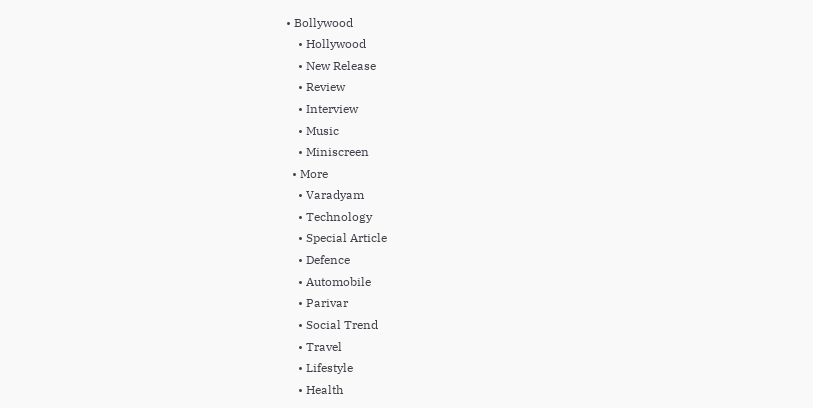• Bollywood
    • Hollywood
    • New Release
    • Review
    • Interview
    • Music
    • Miniscreen
  • More
    • Varadyam
    • Technology
    • Special Article
    • Defence
    • Automobile
    • Parivar
    • Social Trend
    • Travel
    • Lifestyle
    • Health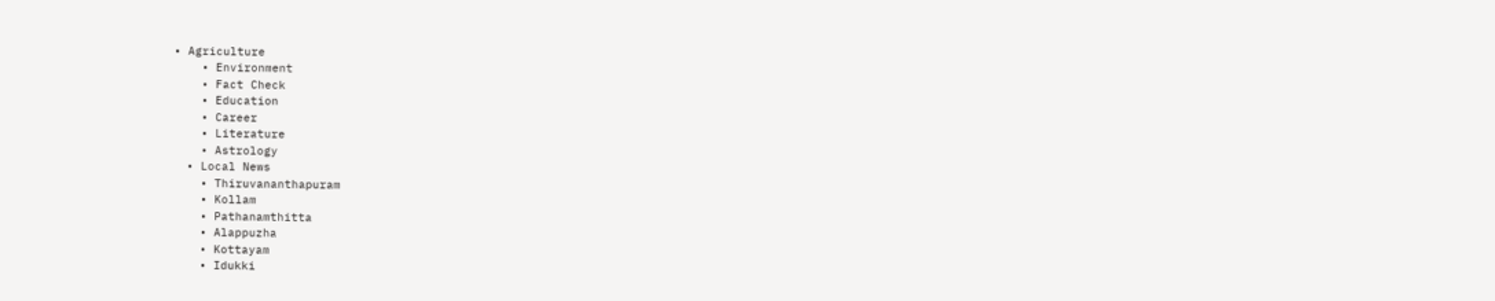• Agriculture
    • Environment
    • Fact Check
    • Education
    • Career
    • Literature
    • Astrology
  • Local News
    • Thiruvananthapuram
    • Kollam
    • Pathanamthitta
    • Alappuzha
    • Kottayam
    • Idukki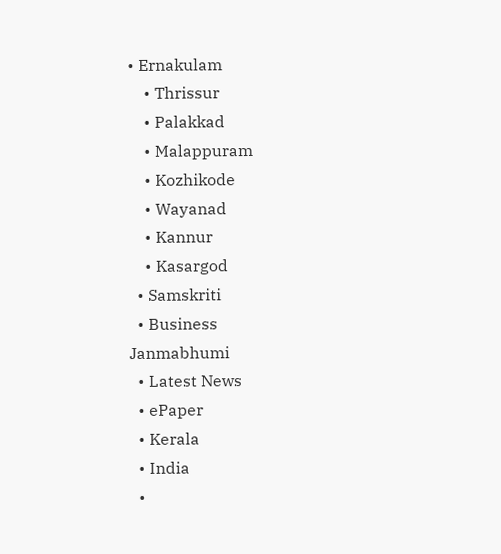• Ernakulam
    • Thrissur
    • Palakkad
    • Malappuram
    • Kozhikode
    • Wayanad
    • Kannur
    • Kasargod
  • Samskriti
  • Business
Janmabhumi
  • Latest News
  • ePaper
  • Kerala
  • India
  •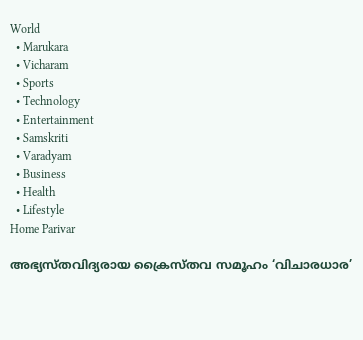World
  • Marukara
  • Vicharam
  • Sports
  • Technology
  • Entertainment
  • Samskriti
  • Varadyam
  • Business
  • Health
  • Lifestyle
Home Parivar

അഭ്യസ്തവിദ്യരായ ക്രൈസ്തവ സമൂഹം ‘വിചാരധാര’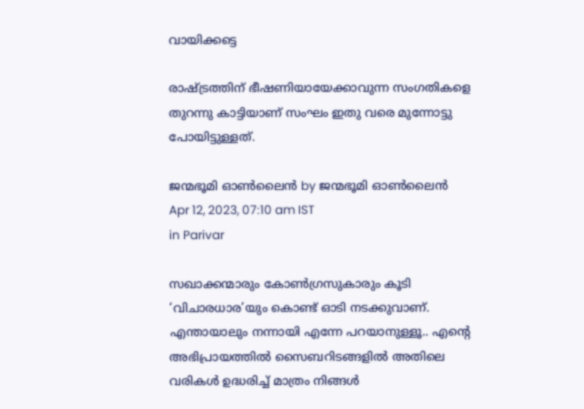വായിക്കട്ടെ

രാഷ്‌ട്രത്തിന് ഭീഷണിയായേക്കാവുന്ന സംഗതികളെ തുറന്നു കാട്ടിയാണ് സംഘം ഇതു വരെ മുന്നോട്ടു പോയിട്ടുള്ളത്.

ജന്മഭൂമി ഓണ്‍ലൈന്‍ by ജന്മഭൂമി ഓണ്‍ലൈന്‍
Apr 12, 2023, 07:10 am IST
in Parivar

സഖാക്കന്മാരും കോൺഗ്രസുകാരും കൂടി ‘വിചാരധാര’യും കൊണ്ട് ഓടി നടക്കുവാണ്. എന്തായാലും നന്നായി എന്നേ പറയാനുള്ളൂ.. എന്റെ അഭിപ്രായത്തിൽ സൈബറിടങ്ങളിൽ അതിലെ വരികൾ ഉദ്ധരിച്ച് മാത്രം നിങ്ങൾ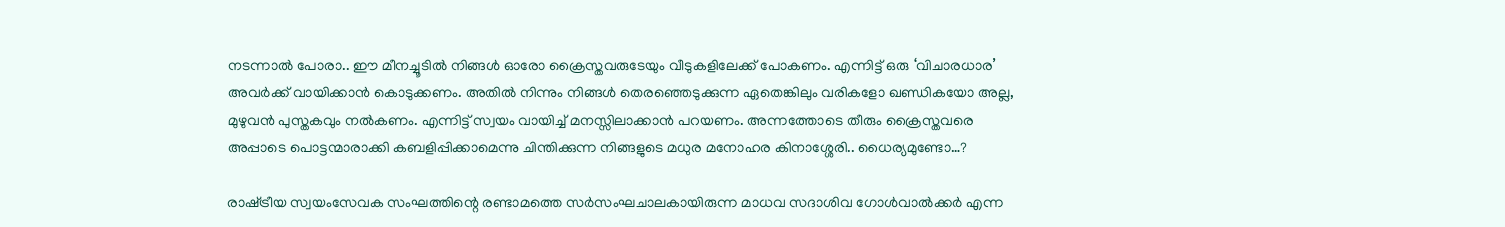നടന്നാൽ പോരാ.. ഈ മീനച്ചൂടിൽ നിങ്ങൾ ഓരോ ക്രൈസ്തവരുടേയും വീടുകളിലേക്ക് പോകണം. എന്നിട്ട് ഒരു ‘വിചാരധാര’ അവർക്ക് വായിക്കാൻ കൊടുക്കണം. അതിൽ നിന്നും നിങ്ങൾ തെരഞ്ഞെടുക്കുന്ന ഏതെങ്കിലും വരികളോ ഖണ്ഡികയോ അല്ല, മുഴുവൻ പുസ്തകവും നൽകണം. എന്നിട്ട് സ്വയം വായിച്ച് മനസ്സിലാക്കാൻ പറയണം. അന്നത്തോടെ തീരും ക്രൈസ്തവരെ അപ്പാടെ പൊട്ടന്മാരാക്കി കബളിപ്പിക്കാമെന്നു ചിന്തിക്കുന്ന നിങ്ങളുടെ മധുര മനോഹര കിനാശ്ശേരി.. ധൈര്യമുണ്ടോ…?

രാഷ്‌ട്രീയ സ്വയംസേവക സംഘത്തിന്റെ രണ്ടാമത്തെ സർസംഘചാലകായിരുന്ന മാധവ സദാശിവ ഗോൾവാൽക്കർ എന്ന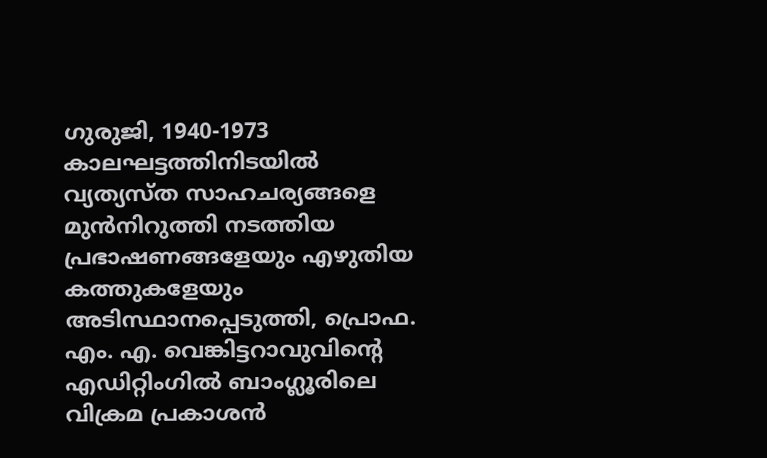ഗുരുജി, 1940-1973 കാലഘട്ടത്തിനിടയിൽ വ്യത്യസ്ത സാഹചര്യങ്ങളെ മുൻനിറുത്തി നടത്തിയ പ്രഭാഷണങ്ങളേയും എഴുതിയ കത്തുകളേയും അടിസ്ഥാനപ്പെടുത്തി, പ്രൊഫ. എം. എ. വെങ്കിട്ടറാവുവിന്റെ എഡിറ്റിംഗിൽ ബാംഗ്ലൂരിലെ വിക്രമ പ്രകാശൻ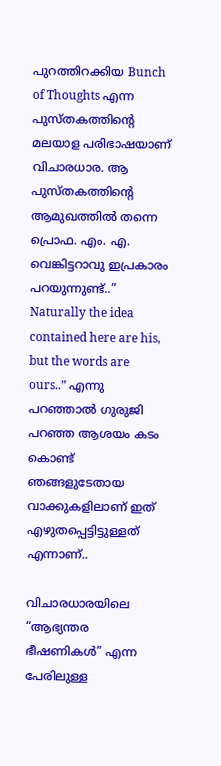പുറത്തിറക്കിയ Bunch of Thoughts എന്ന പുസ്തകത്തിന്റെ മലയാള പരിഭാഷയാണ് വിചാരധാര. ആ പുസ്തകത്തിന്റെ ആമുഖത്തിൽ തന്നെ പ്രൊഫ. എം. എ. വെങ്കിട്ടറാവു ഇപ്രകാരം പറയുന്നുണ്ട്..” Naturally the idea contained here are his, but the words are ours..” എന്നു പറഞ്ഞാൽ ഗുരുജി പറഞ്ഞ ആശയം കടം കൊണ്ട് ഞങ്ങളുടേതായ വാക്കുകളിലാണ് ഇത് എഴുതപ്പെട്ടിട്ടുള്ളത് എന്നാണ്..

വിചാരധാരയിലെ “ആഭ്യന്തര ഭീഷണികൾ” എന്ന പേരിലുള്ള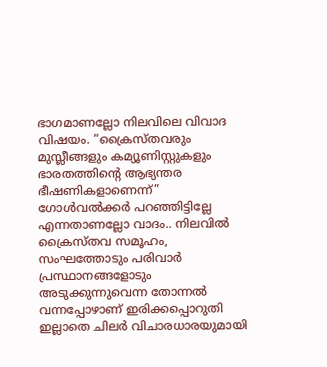ഭാഗമാണല്ലോ നിലവിലെ വിവാദ വിഷയം. “ക്രൈസ്തവരും മുസ്ലീങ്ങളും കമ്യൂണിസ്റ്റുകളും ഭാരതത്തിന്റെ ആഭ്യന്തര ഭീഷണികളാണെന്ന്” ഗോൾവൽക്കർ പറഞ്ഞിട്ടില്ലേ എന്നതാണല്ലോ വാദം.. നിലവിൽ ക്രൈസ്തവ സമൂഹം, സംഘത്തോടും പരിവാർ പ്രസ്ഥാനങ്ങളോടും അടുക്കുന്നുവെന്ന തോന്നൽ വന്നപ്പോഴാണ് ഇരിക്കപ്പൊറുതി ഇല്ലാതെ ചിലർ വിചാരധാരയുമായി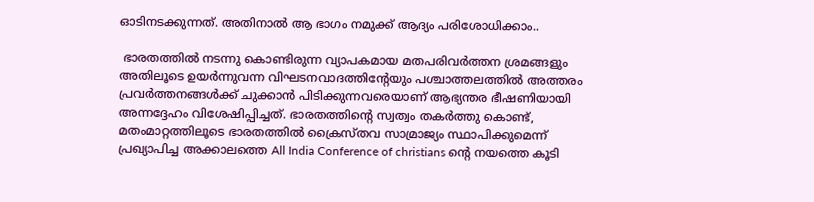ഓടിനടക്കുന്നത്. അതിനാൽ ആ ഭാഗം നമുക്ക് ആദ്യം പരിശോധിക്കാം..

 ഭാരതത്തിൽ നടന്നു കൊണ്ടിരുന്ന വ്യാപകമായ മതപരിവർത്തന ശ്രമങ്ങളും അതിലൂടെ ഉയർന്നുവന്ന വിഘടനവാദത്തിന്റേയും പശ്ചാത്തലത്തിൽ അത്തരം പ്രവർത്തനങ്ങൾക്ക് ചുക്കാൻ പിടിക്കുന്നവരെയാണ് ആഭ്യന്തര ഭീഷണിയായി അന്നദ്ദേഹം വിശേഷിപ്പിച്ചത്. ഭാരതത്തിന്റെ സ്വത്വം തകർത്തു കൊണ്ട്, മതംമാറ്റത്തിലൂടെ ഭാരതത്തിൽ ക്രൈസ്തവ സാമ്രാജ്യം സ്ഥാപിക്കുമെന്ന് പ്രഖ്യാപിച്ച അക്കാലത്തെ All India Conference of christians ന്റെ നയത്തെ കൂടി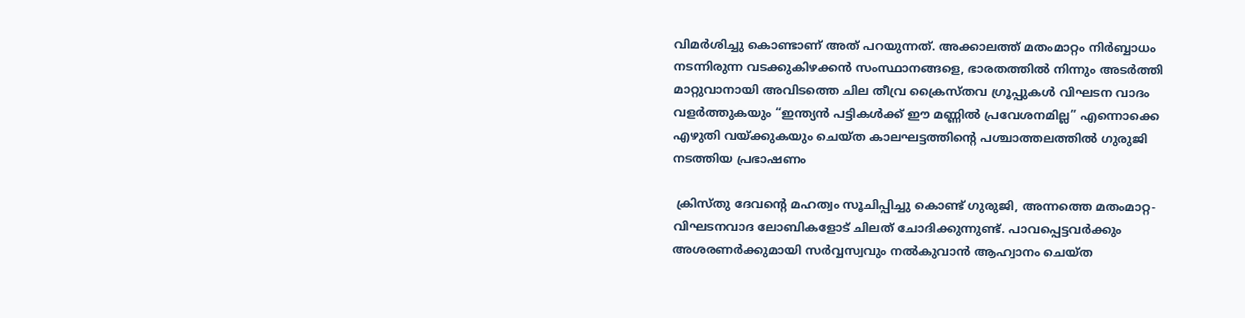വിമർശിച്ചു കൊണ്ടാണ് അത് പറയുന്നത്. അക്കാലത്ത് മതംമാറ്റം നിർബ്ബാധം നടന്നിരുന്ന വടക്കുകിഴക്കൻ സംസ്ഥാനങ്ങളെ, ഭാരതത്തിൽ നിന്നും അടർത്തി മാറ്റുവാനായി അവിടത്തെ ചില തീവ്ര ക്രൈസ്തവ ഗ്രൂപ്പുകൾ വിഘടന വാദം വളർത്തുകയും “ഇന്ത്യൻ പട്ടികൾക്ക് ഈ മണ്ണിൽ പ്രവേശനമില്ല” എന്നൊക്കെ എഴുതി വയ്‌ക്കുകയും ചെയ്ത കാലഘട്ടത്തിന്റെ പശ്ചാത്തലത്തിൽ ഗുരുജി നടത്തിയ പ്രഭാഷണം

 ക്രിസ്തു ദേവന്റെ മഹത്വം സൂചിപ്പിച്ചു കൊണ്ട് ഗുരുജി, അന്നത്തെ മതംമാറ്റ-വിഘടനവാദ ലോബികളോട് ചിലത് ചോദിക്കുന്നുണ്ട്. പാവപ്പെട്ടവർക്കും അശരണർക്കുമായി സർവ്വസ്വവും നൽകുവാൻ ആഹ്വാനം ചെയ്ത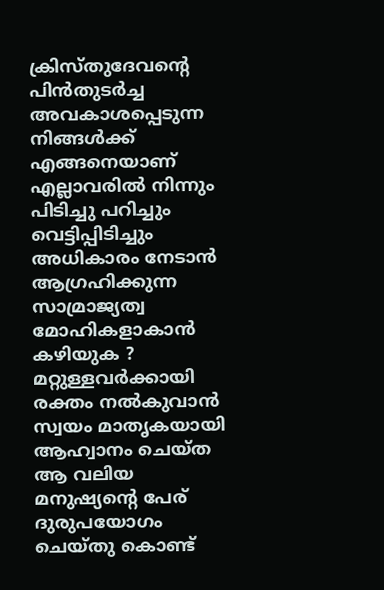ക്രിസ്തുദേവന്റെ പിൻതുടർച്ച അവകാശപ്പെടുന്ന നിങ്ങൾക്ക് എങ്ങനെയാണ് എല്ലാവരിൽ നിന്നും പിടിച്ചു പറിച്ചും വെട്ടിപ്പിടിച്ചും അധികാരം നേടാൻ ആഗ്രഹിക്കുന്ന സാമ്രാജ്യത്വ മോഹികളാകാൻ കഴിയുക ? മറ്റുള്ളവർക്കായി രക്തം നൽകുവാൻ സ്വയം മാതൃകയായി ആഹ്വാനം ചെയ്ത ആ വലിയ മനുഷ്യന്റെ പേര് ദുരുപയോഗം ചെയ്തു കൊണ്ട്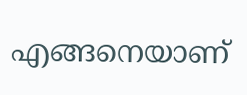എങ്ങനെയാണ്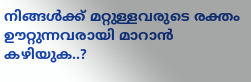നിങ്ങൾക്ക് മറ്റുള്ളവരുടെ രക്തം ഊറ്റുന്നവരായി മാറാൻ കഴിയുക..?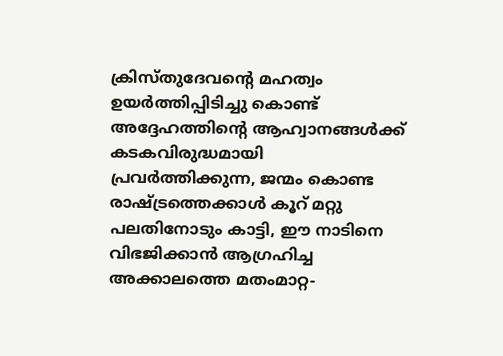ക്രിസ്തുദേവന്റെ മഹത്വം ഉയർത്തിപ്പിടിച്ചു കൊണ്ട് അദ്ദേഹത്തിന്റെ ആഹ്വാനങ്ങൾക്ക് കടകവിരുദ്ധമായി പ്രവർത്തിക്കുന്ന, ജന്മം കൊണ്ട രാഷ്‌ട്രത്തെക്കാൾ കൂറ് മറ്റു പലതിനോടും കാട്ടി, ഈ നാടിനെ വിഭജിക്കാൻ ആഗ്രഹിച്ച അക്കാലത്തെ മതംമാറ്റ-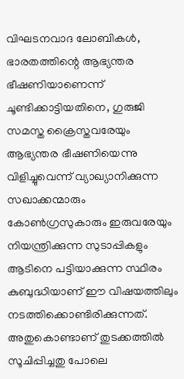വിഘടനവാദ ലോബികൾ, ഭാരതത്തിന്റെ ആഭ്യന്തര ഭീഷണിയാണെന്ന് ചൂണ്ടിക്കാട്ടിയതിനെ, ഗുരുജി സമസ്ത ക്രൈസ്തവരേയും ആഭ്യന്തര ഭീഷണിയെന്നു വിളിച്ചുവെന്ന് വ്യാഖ്യാനിക്കുന്ന സഖാക്കന്മാരും കോൺഗ്രസുകാരും ഇരുവരേയും നിയന്ത്രിക്കുന്ന സുടാപ്പികളും ആടിനെ പട്ടിയാക്കുന്ന സ്ഥിരം കുബുദ്ധിയാണ് ഈ വിഷയത്തിലും നടത്തിക്കൊണ്ടിരിക്കുന്നത്. അതുകൊണ്ടാണ് തുടക്കത്തിൽ സൂചിപ്പിച്ചതു പോലെ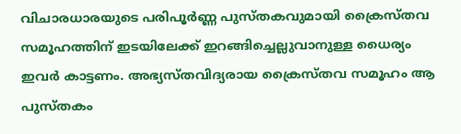വിചാരധാരയുടെ പരിപൂർണ്ണ പുസ്തകവുമായി ക്രൈസ്തവ സമൂഹത്തിന് ഇടയിലേക്ക് ഇറങ്ങിച്ചെല്ലുവാനുള്ള ധൈര്യം ഇവർ കാട്ടണം. അഭ്യസ്തവിദ്യരായ ക്രൈസ്തവ സമൂഹം ആ പുസ്തകം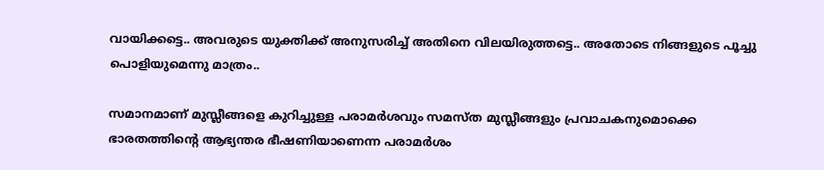വായിക്കട്ടെ.. അവരുടെ യുക്തിക്ക് അനുസരിച്ച് അതിനെ വിലയിരുത്തട്ടെ.. അതോടെ നിങ്ങളുടെ പൂച്ചു പൊളിയുമെന്നു മാത്രം..

സമാനമാണ് മുസ്ലീങ്ങളെ കുറിച്ചുള്ള പരാമർശവും സമസ്ത മുസ്ലീങ്ങളും പ്രവാചകനുമൊക്കെ ഭാരതത്തിന്റെ ആഭ്യന്തര ഭീഷണിയാണെന്ന പരാമർശം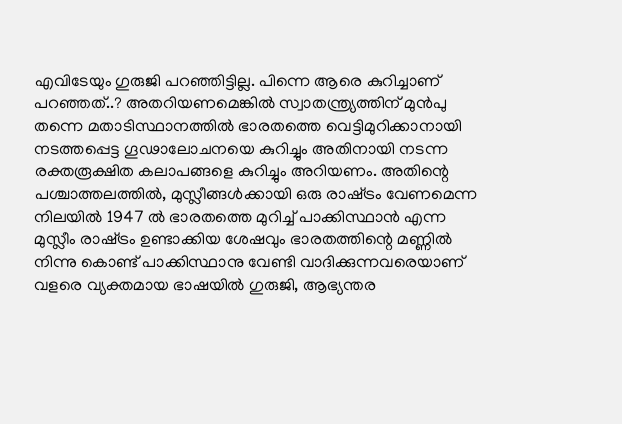എവിടേയും ഗുരുജി പറഞ്ഞിട്ടില്ല. പിന്നെ ആരെ കുറിച്ചാണ് പറഞ്ഞത്..? അതറിയണമെങ്കിൽ സ്വാതന്ത്ര്യത്തിന് മുൻപു തന്നെ മതാടിസ്ഥാനത്തിൽ ഭാരതത്തെ വെട്ടിമുറിക്കാനായി നടത്തപ്പെട്ട ഗൂഢാലോചനയെ കുറിച്ചും അതിനായി നടന്ന രക്തരൂക്ഷിത കലാപങ്ങളെ കുറിച്ചും അറിയണം. അതിന്റെ പശ്ചാത്തലത്തിൽ, മുസ്ലീങ്ങൾക്കായി ഒരു രാഷ്‌ട്രം വേണമെന്ന നിലയിൽ 1947 ൽ ഭാരതത്തെ മുറിച്ച് പാക്കിസ്ഥാൻ എന്ന മുസ്ലീം രാഷ്‌ട്രം ഉണ്ടാക്കിയ ശേഷവും ഭാരതത്തിന്റെ മണ്ണിൽ നിന്നു കൊണ്ട് പാക്കിസ്ഥാനു വേണ്ടി വാദിക്കുന്നവരെയാണ് വളരെ വ്യക്തമായ ഭാഷയിൽ ഗുരുജി, ആഭ്യന്തര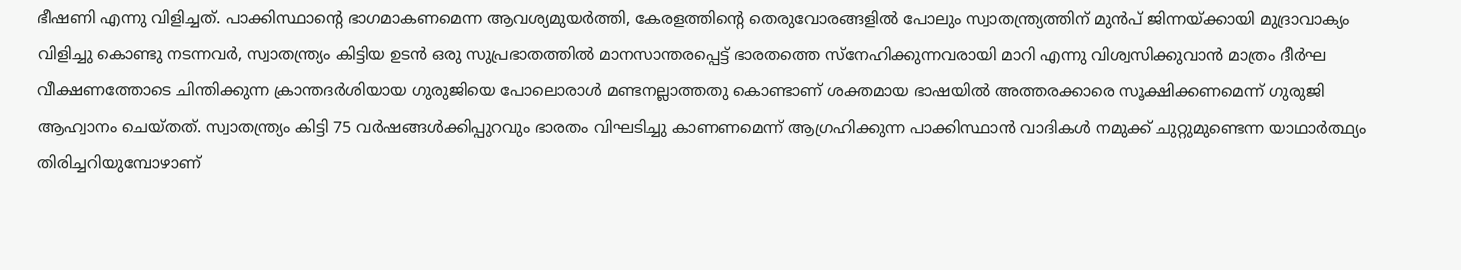ഭീഷണി എന്നു വിളിച്ചത്. പാക്കിസ്ഥാന്റെ ഭാഗമാകണമെന്ന ആവശ്യമുയർത്തി, കേരളത്തിന്റെ തെരുവോരങ്ങളിൽ പോലും സ്വാതന്ത്ര്യത്തിന് മുൻപ് ജിന്നയ്‌ക്കായി മുദ്രാവാക്യം വിളിച്ചു കൊണ്ടു നടന്നവർ, സ്വാതന്ത്ര്യം കിട്ടിയ ഉടൻ ഒരു സുപ്രഭാതത്തിൽ മാനസാന്തരപ്പെട്ട് ഭാരതത്തെ സ്നേഹിക്കുന്നവരായി മാറി എന്നു വിശ്വസിക്കുവാൻ മാത്രം ദീർഘ വീക്ഷണത്തോടെ ചിന്തിക്കുന്ന ക്രാന്തദർശിയായ ഗുരുജിയെ പോലൊരാൾ മണ്ടനല്ലാത്തതു കൊണ്ടാണ് ശക്തമായ ഭാഷയിൽ അത്തരക്കാരെ സൂക്ഷിക്കണമെന്ന് ഗുരുജി ആഹ്വാനം ചെയ്തത്. സ്വാതന്ത്ര്യം കിട്ടി 75 വർഷങ്ങൾക്കിപ്പുറവും ഭാരതം വിഘടിച്ചു കാണണമെന്ന് ആഗ്രഹിക്കുന്ന പാക്കിസ്ഥാൻ വാദികൾ നമുക്ക് ചുറ്റുമുണ്ടെന്ന യാഥാർത്ഥ്യം തിരിച്ചറിയുമ്പോഴാണ്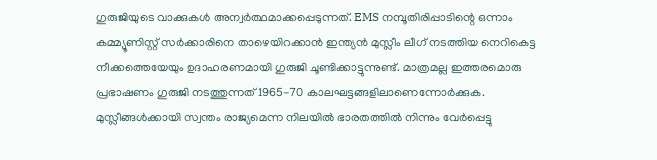ഗുരുജിയുടെ വാക്കുകൾ അന്വർത്ഥമാക്കപ്പെടുന്നത്. EMS നമ്പൂതിരിപ്പാടിന്റെ ഒന്നാം കമ്മ്യൂണിസ്റ്റ് സർക്കാരിനെ താഴെയിറക്കാൻ ഇന്ത്യൻ മുസ്ലീം ലീഗ് നടത്തിയ നെറികെട്ട നീക്കത്തെയേയും ഉദാഹരണമായി ഗുരുജി ചൂണ്ടിക്കാട്ടുന്നുണ്ട്. മാത്രമല്ല ഇത്തരമൊരു പ്രഭാഷണം ഗുരുജി നടത്തുന്നത് 1965-70 കാലഘട്ടങ്ങളിലാണെന്നോർക്കുക. മുസ്ലീങ്ങൾക്കായി സ്വന്തം രാജ്യമെന്ന നിലയിൽ ഭാരതത്തിൽ നിന്നും വേർപ്പെട്ടു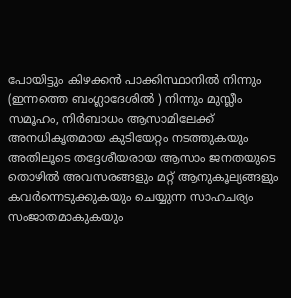പോയിട്ടും കിഴക്കൻ പാക്കിസ്ഥാനിൽ നിന്നും (ഇന്നത്തെ ബംഗ്ലാദേശിൽ ) നിന്നും മുസ്ലീം സമൂഹം, നിർബാധം ആസാമിലേക്ക് അനധികൃതമായ കുടിയേറ്റം നടത്തുകയും അതിലൂടെ തദ്ദേശീയരായ ആസാം ജനതയുടെ തൊഴിൽ അവസരങ്ങളും മറ്റ് ആനുകൂല്യങ്ങളും കവർന്നെടുക്കുകയും ചെയ്യുന്ന സാഹചര്യം സംജാതമാകുകയും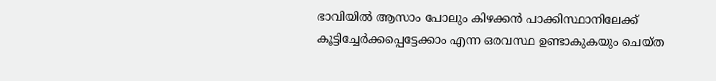ഭാവിയിൽ ആസാം പോലും കിഴക്കൻ പാക്കിസ്ഥാനിലേക്ക് കൂട്ടിച്ചേർക്കപ്പെട്ടേക്കാം എന്ന ഒരവസ്ഥ ഉണ്ടാകുകയും ചെയ്ത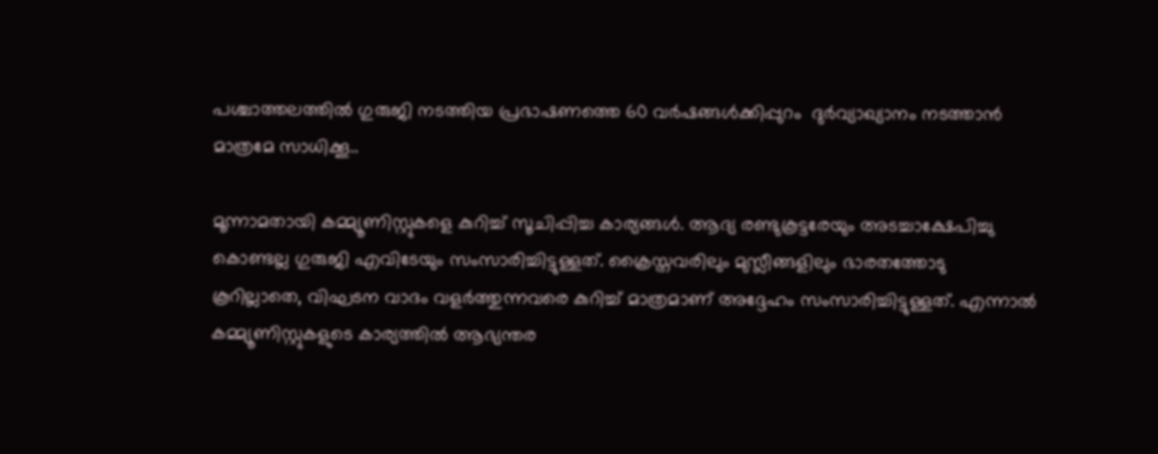പശ്ചാത്തലത്തിൽ ഗുരുജി നടത്തിയ പ്രഭാഷണത്തെ 60 വർഷങ്ങൾക്കിപ്പുറം  ദുർവ്യാഖ്യാനം നടത്താൻ മാത്രമേ സാധിക്കൂ..

മൂന്നാമതായി കമ്മ്യൂണിസ്റ്റുകളെ കുറിച്ച് സൂചിപ്പിച്ച കാര്യങ്ങൾ. ആദ്യ രണ്ടുകൂട്ടരേയും അടച്ചാക്ഷേപിച്ചു കൊണ്ടല്ല ഗുരുജി എവിടേയും സംസാരിച്ചിട്ടുള്ളത്. ക്രൈസ്തവരിലും മുസ്ലീങ്ങളിലും ഭാരതത്തോടു കൂറില്ലാതെ, വിഘടന വാദം വളർത്തുന്നവരെ കുറിച്ച് മാത്രമാണ് അദ്ദേഹം സംസാരിച്ചിട്ടുള്ളത്. എന്നാൽ കമ്മ്യൂണിസ്റ്റുകളുടെ കാര്യത്തിൽ ആഭ്യന്തര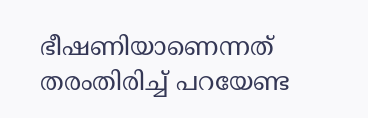ഭീഷണിയാണെന്നത് തരംതിരിച്ച് പറയേണ്ട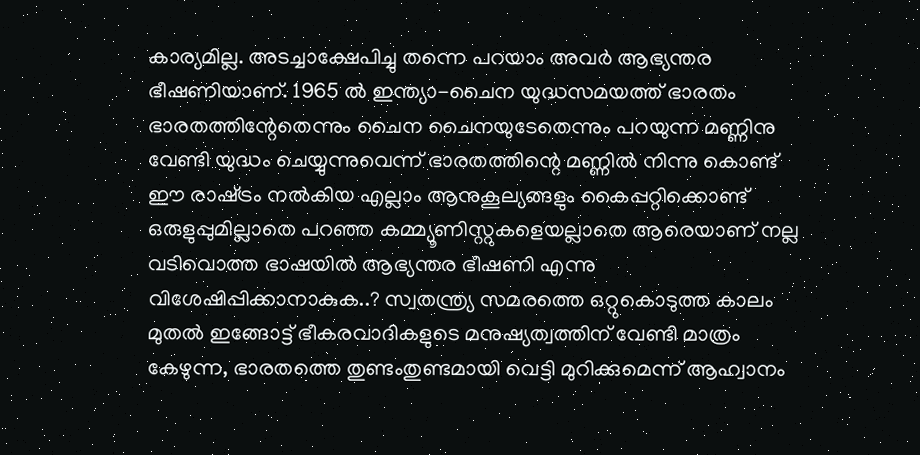കാര്യമില്ല. അടച്ചാക്ഷേപിച്ചു തന്നെ പറയാം അവർ ആഭ്യന്തര ഭീഷണിയാണ്. 1965 ൽ ഇന്ത്യാ-ചൈന യുദ്ധസമയത്ത് ഭാരതം ഭാരതത്തിന്റേതെന്നും ചൈന ചൈനയുടേതെന്നും പറയുന്ന മണ്ണിനു വേണ്ടി യുദ്ധം ചെയ്യുന്നുവെന്ന് ഭാരതത്തിന്റെ മണ്ണിൽ നിന്നു കൊണ്ട് ഈ രാഷ്‌ട്രം നൽകിയ എല്ലാം ആനുകൂല്യങ്ങളും കൈപ്പറ്റിക്കൊണ്ട് ഒരുളുപ്പുമില്ലാതെ പറഞ്ഞ കമ്മ്യൂണിസ്റ്റുകളെയല്ലാതെ ആരെയാണ് നല്ല വടിവൊത്ത ഭാഷയിൽ ആഭ്യന്തര ഭീഷണി എന്നു വിശേഷിപ്പിക്കാനാകുക..? സ്വതന്ത്ര്യ സമരത്തെ ഒറ്റുകൊടുത്ത കാലം മുതൽ ഇങ്ങോട്ട് ഭീകരവാദികളുടെ മനുഷ്യത്വത്തിന് വേണ്ടി മാത്രം കേഴുന്ന, ഭാരതത്തെ തുണ്ടംതുണ്ടമായി വെട്ടി മുറിക്കുമെന്ന് ആഹ്വാനം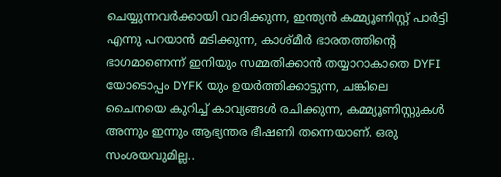ചെയ്യുന്നവർക്കായി വാദിക്കുന്ന, ഇന്ത്യൻ കമ്മ്യൂണിസ്റ്റ് പാർട്ടി എന്നു പറയാൻ മടിക്കുന്ന, കാശ്മീർ ഭാരതത്തിന്റെ ഭാഗമാണെന്ന് ഇനിയും സമ്മതിക്കാൻ തയ്യാറാകാതെ DYFI യോടൊപ്പം DYFK യും ഉയർത്തിക്കാട്ടുന്ന, ചങ്കിലെ ചൈനയെ കുറിച്ച് കാവ്യങ്ങൾ രചിക്കുന്ന, കമ്മ്യൂണിസ്റ്റുകൾ അന്നും ഇന്നും ആഭ്യന്തര ഭീഷണി തന്നെയാണ്. ഒരു സംശയവുമില്ല..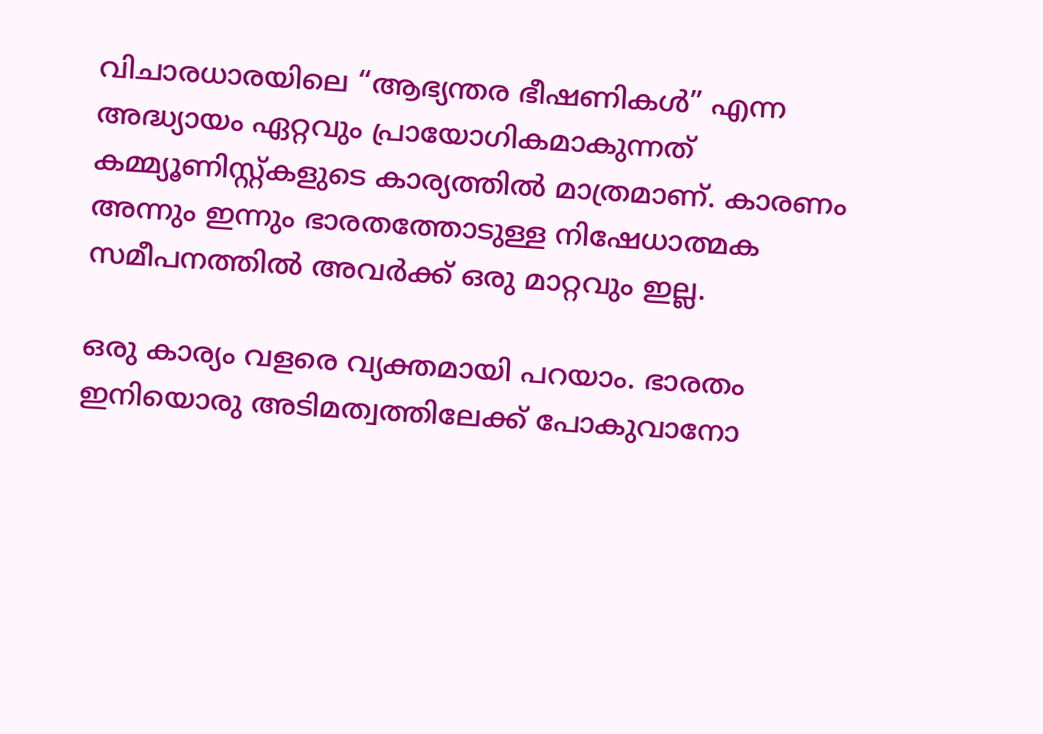വിചാരധാരയിലെ “ആഭ്യന്തര ഭീഷണികൾ” എന്ന അദ്ധ്യായം ഏറ്റവും പ്രായോഗികമാകുന്നത് കമ്മ്യൂണിസ്റ്റ്കളുടെ കാര്യത്തിൽ മാത്രമാണ്. കാരണം അന്നും ഇന്നും ഭാരതത്തോടുള്ള നിഷേധാത്മക സമീപനത്തിൽ അവർക്ക് ഒരു മാറ്റവും ഇല്ല.

ഒരു കാര്യം വളരെ വ്യക്തമായി പറയാം. ഭാരതം ഇനിയൊരു അടിമത്വത്തിലേക്ക് പോകുവാനോ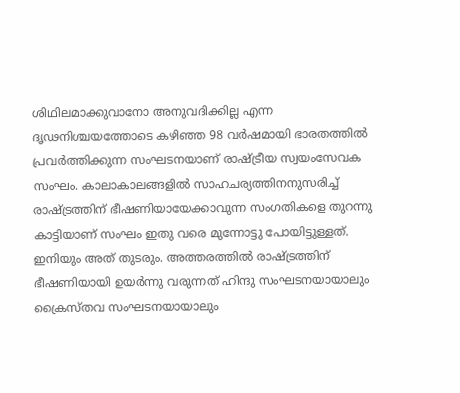ശിഥിലമാക്കുവാനോ അനുവദിക്കില്ല എന്ന ദൃഢനിശ്ചയത്തോടെ കഴിഞ്ഞ 98 വർഷമായി ഭാരതത്തിൽ പ്രവർത്തിക്കുന്ന സംഘടനയാണ് രാഷ്‌ട്രീയ സ്വയംസേവക സംഘം. കാലാകാലങ്ങളിൽ സാഹചര്യത്തിനനുസരിച്ച് രാഷ്‌ട്രത്തിന് ഭീഷണിയായേക്കാവുന്ന സംഗതികളെ തുറന്നു കാട്ടിയാണ് സംഘം ഇതു വരെ മുന്നോട്ടു പോയിട്ടുള്ളത്. ഇനിയും അത് തുടരും. അത്തരത്തിൽ രാഷ്‌ട്രത്തിന് ഭീഷണിയായി ഉയർന്നു വരുന്നത് ഹിന്ദു സംഘടനയായാലും ക്രൈസ്തവ സംഘടനയായാലും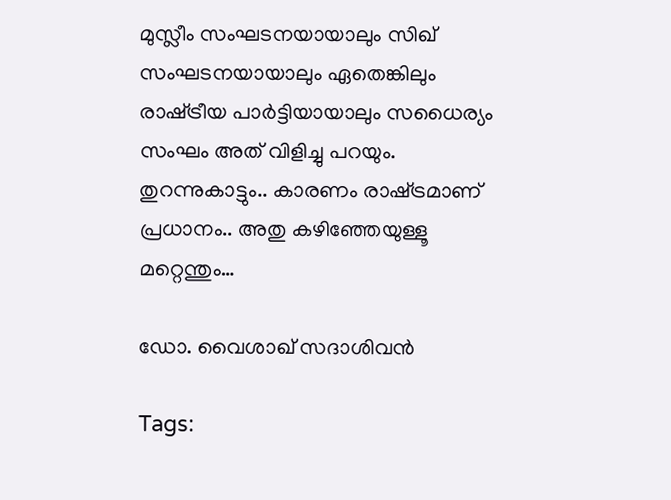മുസ്ലീം സംഘടനയായാലും സിഖ് സംഘടനയായാലും ഏതെങ്കിലും രാഷ്‌ട്രീയ പാർട്ടിയായാലും സധൈര്യം സംഘം അത് വിളിച്ചു പറയും. തുറന്നുകാട്ടും.. കാരണം രാഷ്‌ട്രമാണ് പ്രധാനം.. അതു കഴിഞ്ഞേയുള്ളൂ മറ്റെന്തും…

ഡോ. വൈശാഖ് സദാശിവൻ

Tags: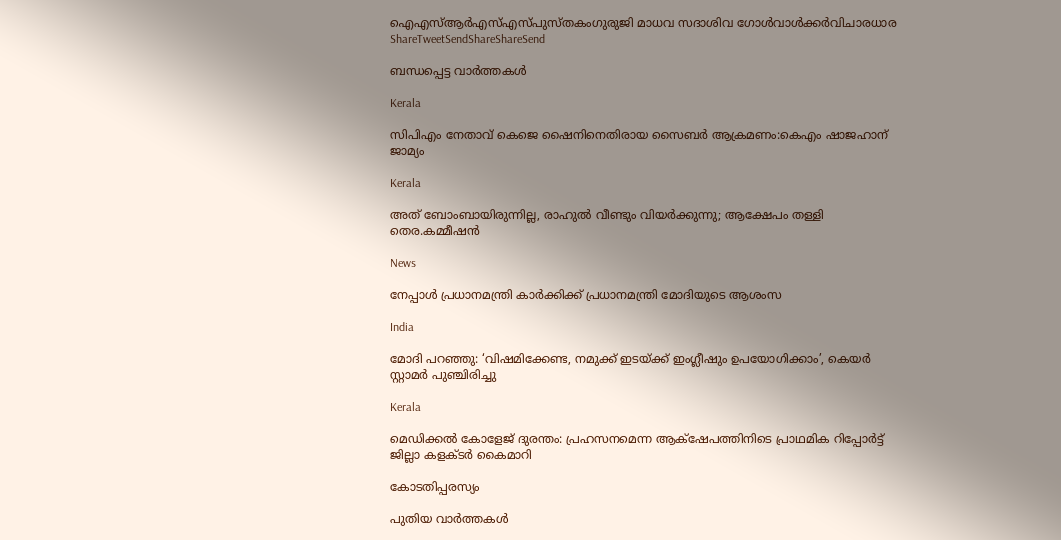ഐഎസ്ആര്‍എസ്എസ്പുസ്തകംഗുരുജി മാധവ സദാശിവ ഗോള്‍വാള്‍ക്കര്‍വിചാരധാര
ShareTweetSendShareShareSend

ബന്ധപ്പെട്ട വാര്‍ത്തകള്‍

Kerala

സിപിഎം നേതാവ് കെജെ ഷൈനിനെതിരായ സൈബര്‍ ആക്രമണം:കെഎം ഷാജഹാന് ജാമ്യം

Kerala

അത് ബോംബായിരുന്നില്ല, രാഹുൽ വീണ്ടും വിയർക്കുന്നു; ആക്ഷേപം തള്ളി തെര.കമ്മീഷൻ

News

നേപ്പാൾ പ്രധാനമന്ത്രി കാർക്കിക്ക് പ്രധാനമന്ത്രി മോദിയുടെ ആശംസ

India

മോദി പറഞ്ഞു: ‘വിഷമിക്കേണ്ട, നമുക്ക് ഇടയ്‌ക്ക് ഇംഗ്ലീഷും ഉപയോഗിക്കാം’, കെയര്‍ സ്റ്റാമര്‍ പുഞ്ചിരിച്ചു

Kerala

മെഡിക്കല്‍ കോളേജ് ദുരന്തം: പ്രഹസനമെന്ന ആക്‌ഷേപത്തിനിടെ പ്രാഥമിക റിപ്പോര്‍ട്ട് ജില്ലാ കളക്ടര്‍ കൈമാറി

കോടതിപ്പരസ്യം

പുതിയ വാര്‍ത്തകള്‍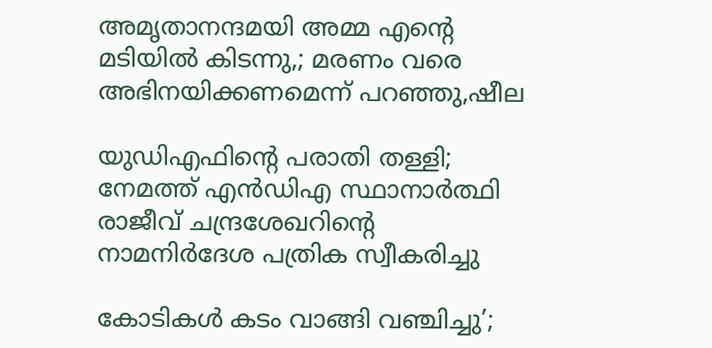അമൃതാനന്ദമയി അമ്മ എന്റെ മടിയിൽ കിടന്നു,; മരണം വരെ അഭിനയിക്കണമെന്ന് പറഞ്ഞു,ഷീല

യുഡിഎഫിന്റെ പരാതി തള്ളി; നേമത്ത് എൻഡിഎ സ്ഥാനാർത്ഥി രാജീവ് ചന്ദ്രശേഖറിന്റെ നാമനിർദേശ പത്രിക സ്വീകരിച്ചു

കോടികൾ കടം വാങ്ങി വഞ്ചിച്ചു’;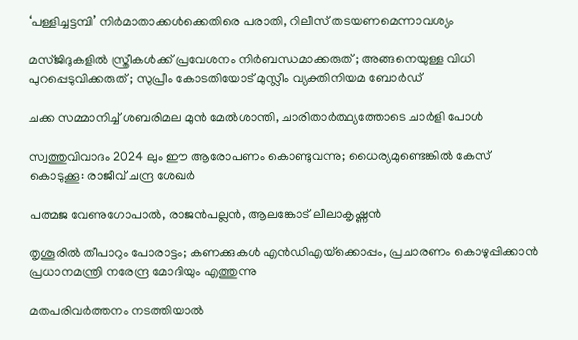‘പള്ളിച്ചട്ടമ്പി’ നിർമാതാക്കൾക്കെതിരെ പരാതി, റിലീസ് ത‌ടയണമെന്നാവശ്യം

മസ്ജിദുകളിൽ സ്ത്രീകൾക്ക് പ്രവേശനം നിർബന്ധമാക്കരുത് ; അങ്ങനെയുള്ള വിധി പുറപ്പെടുവിക്കരുത് ; സുപ്രീം കോടതിയോട് മുസ്ലീം വ്യക്തിനിയമ ബോർഡ്

ചക്ക സമ്മാനിച്ച് ശബരിമല മുൻ മേൽശാന്തി, ചാരിതാർത്ഥ്യത്തോടെ ചാർളി പോൾ

സ്വത്തുവിവാദം 2024 ലും ഈ ആരോപണം കൊണ്ടുവന്നു; ധൈര്യമുണ്ടെങ്കിൽ കേസ് കൊടുക്കൂ: രാജീവ് ചന്ദ്ര ശേഖർ

പത്മജ വേണുഗോപാല്‍, രാജന്‍പല്ലന്‍, ആലങ്കോട് ലീലാകൃഷ്ണന്‍

തൃശൂരില്‍ തീപാറും പോരാട്ടം; കണക്കുകള്‍ എന്‍ഡിഎയ്‌ക്കൊപ്പം, പ്രചാരണം കൊഴുപ്പിക്കാന്‍ പ്രധാനമന്ത്രി നരേന്ദ്ര മോദിയും എത്തുന്നു

മതപരിവർത്തനം നടത്തിയാൽ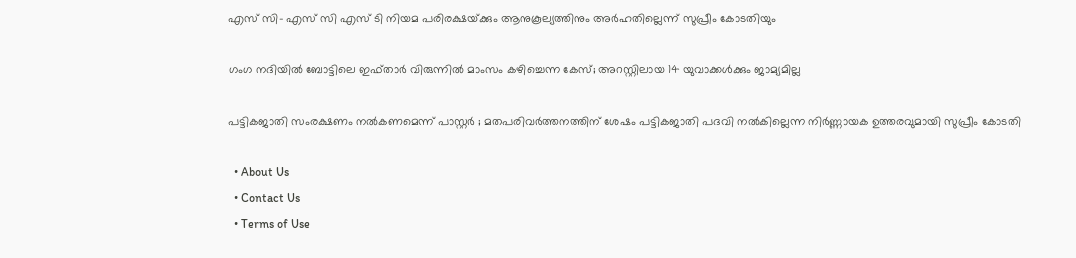എസ് സി- എസ് സി എസ് ടി നിയമ പരിരക്ഷയ്‌ക്കും ആനുകൂല്യത്തിനും അർഹതില്ലെന്ന് സുപ്രീം കോടതിയും

ഗംഗ നദിയിൽ ബോട്ടിലെ ഇഫ്താർ വിരുന്നിൽ മാംസം കഴിച്ചെന്ന കേസ്; അറസ്റ്റിലായ 14 യുവാക്കൾക്കും ജാമ്യമില്ല

പട്ടികജാതി സംരക്ഷണം നൽകണമെന്ന് പാസ്റ്റർ ; മതപരിവർത്തനത്തിന് ശേഷം പട്ടികജാതി പദവി നൽകില്ലെന്ന നിർണ്ണായക ഉത്തരവുമായി സുപ്രീം കോടതി

  • About Us
  • Contact Us
  • Terms of Use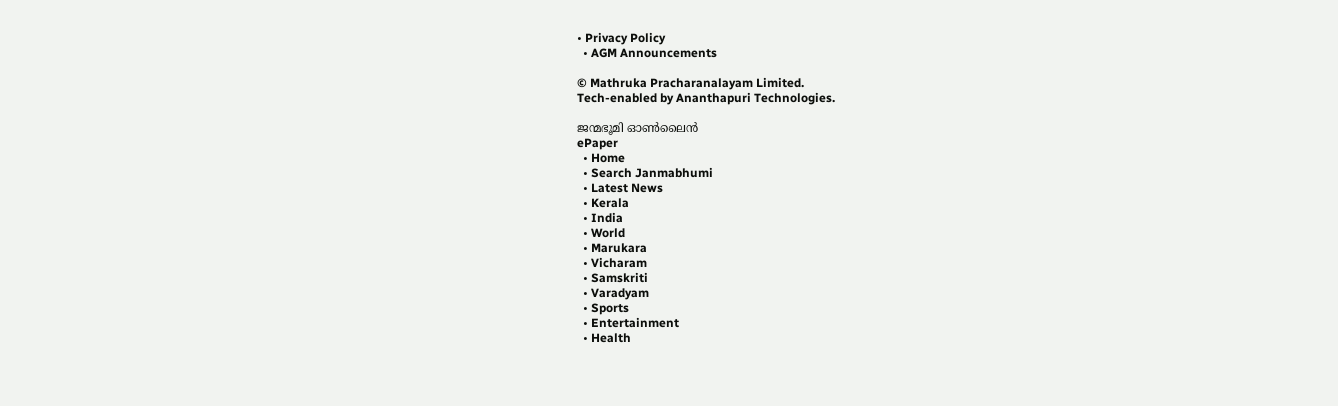• Privacy Policy
  • AGM Announcements

© Mathruka Pracharanalayam Limited.
Tech-enabled by Ananthapuri Technologies.

ജന്മഭൂമി ഓണ്‍ലൈന്‍
ePaper
  • Home
  • Search Janmabhumi
  • Latest News
  • Kerala
  • India
  • World
  • Marukara
  • Vicharam
  • Samskriti
  • Varadyam
  • Sports
  • Entertainment
  • Health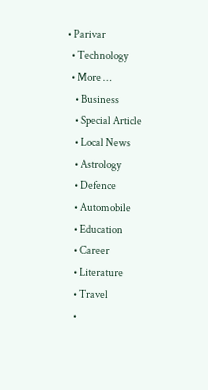• Parivar
  • Technology
  • More …
    • Business
    • Special Article
    • Local News
    • Astrology
    • Defence
    • Automobile
    • Education
    • Career
    • Literature
    • Travel
    •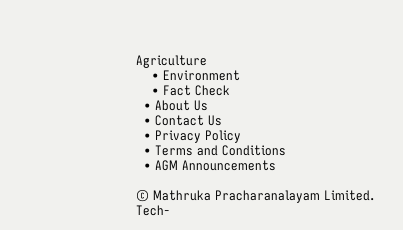Agriculture
    • Environment
    • Fact Check
  • About Us
  • Contact Us
  • Privacy Policy
  • Terms and Conditions
  • AGM Announcements

© Mathruka Pracharanalayam Limited.
Tech-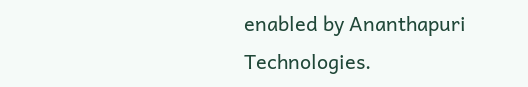enabled by Ananthapuri Technologies.